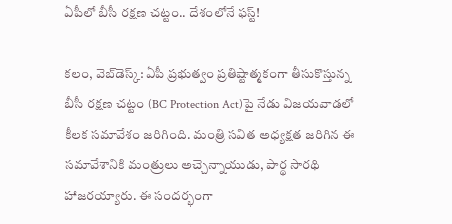ఏపీలో బీసీ ర‌క్ష‌ణ చ‌ట్టం.. దేశంలోనే ఫ‌స్ట్‌!

క‌లం, వెబ్‌డెస్క్‌: ఏపీ ప్ర‌భుత్వం ప్ర‌తిష్టాత్మ‌కంగా తీసుకొస్తున్న బీసీ ర‌క్ష‌ణ చ‌ట్టం (BC Protection Act)పై నేడు విజ‌య‌వాడ‌లో కీల‌క స‌మావేశం జ‌రిగింది. మంత్రి స‌విత అధ్య‌క్ష‌త జ‌రిగిన ఈ స‌మావేశానికి మంత్రులు అచ్చెన్నాయుడు, పార్థ సార‌థి హాజ‌ర‌య్యారు. ఈ సంద‌ర్భంగా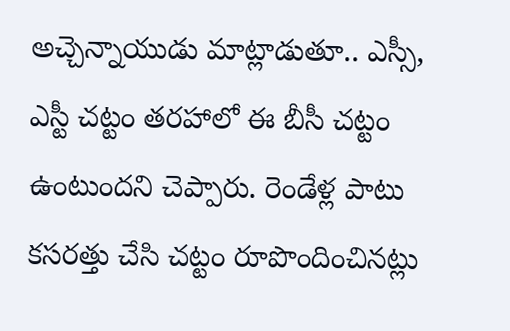అచ్చెన్నాయుడు మాట్లాడుతూ.. ఎస్సీ, ఎస్టీ చ‌ట్టం త‌ర‌హాలో ఈ బీసీ చ‌ట్టం ఉంటుంద‌ని చెప్పారు. రెండేళ్ల పాటు క‌స‌ర‌త్తు చేసి చ‌ట్టం రూపొందించిన‌ట్లు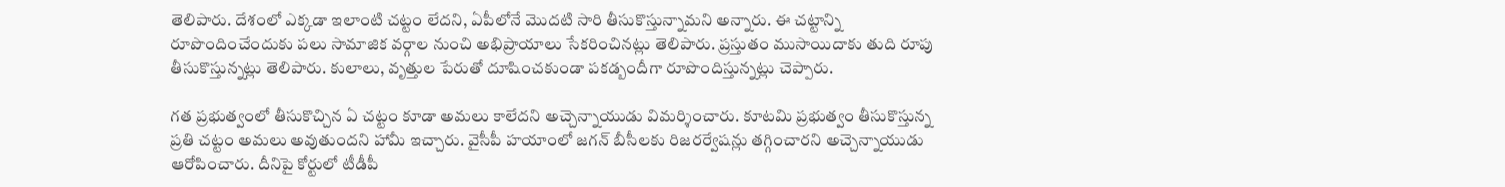తెలిపారు. దేశంలో ఎక్క‌డా ఇలాంటి చ‌ట్టం లేద‌ని, ఏపీలోనే మొద‌టి సారి తీసుకొస్తున్నామ‌ని అన్నారు. ఈ చ‌ట్టాన్ని రూపొందించేందుకు ప‌లు సామాజిక వ‌ర్గాల నుంచి అభిప్రాయాలు సేక‌రించిన‌ట్లు తెలిపారు. ప్ర‌స్తుతం ముసాయిదాకు తుది రూపు తీసుకొస్తున్న‌ట్లు తెలిపారు. కులాలు, వృత్తుల పేరుతో దూషించ‌కుండా ప‌క‌డ్బందీగా రూపొందిస్తున్న‌ట్లు చెప్పారు.

గ‌త ప్ర‌భుత్వంలో తీసుకొచ్చిన ఏ చ‌ట్టం కూడా అమ‌లు కాలేద‌ని అచ్చెన్నాయుడు విమ‌ర్శించారు. కూట‌మి ప్ర‌భుత్వం తీసుకొస్తున్న ప్ర‌తి చ‌ట్టం అమ‌లు అవుతుంద‌ని హామీ ఇచ్చారు. వైసీపీ హ‌యాంలో జ‌గ‌న్ బీసీల‌కు రిజ‌ర‌ర్వేష‌న్లు త‌గ్గించార‌ని అచ్చెన్నాయుడు ఆరోపించారు. దీనిపై కోర్టులో టీడీపీ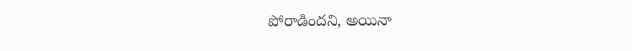పోరాడింద‌ని, అయినా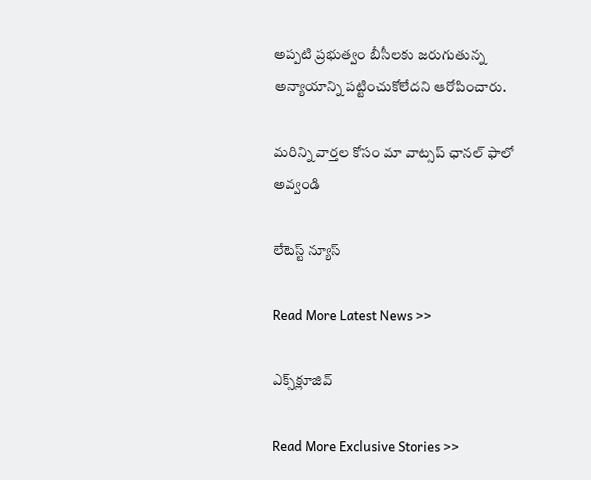అప్ప‌టి ప్ర‌భుత్వం బీసీల‌కు జ‌రుగుతున్న అన్యాయాన్ని ప‌ట్టించుకోలేద‌ని ఆరోపించారు.

మ‌రిన్ని వార్త‌ల కోసం మా వాట్స‌ప్ ఛాన‌ల్ ఫాలో అవ్వండి

లేటెస్ట్ న్యూస్‌

Read More Latest News >>

ఎక్స్‌క్లూజివ్‌

Read More Exclusive Stories >>